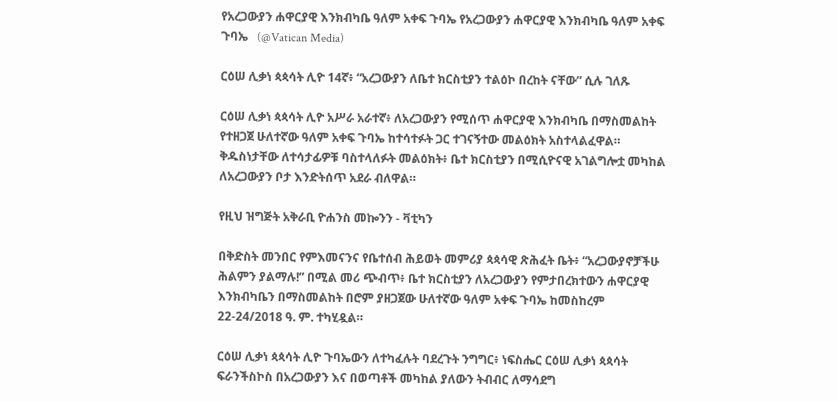የአረጋውያን ሐዋርያዊ እንክብካቤ ዓለም አቀፍ ጉባኤ የአረጋውያን ሐዋርያዊ እንክብካቤ ዓለም አቀፍ ጉባኤ   (@Vatican Media)

ርዕሠ ሊቃነ ጳጳሳት ሊዮ 14ኛ፥ “አረጋውያን ለቤተ ክርስቲያን ተልዕኮ በረከት ናቸው” ሲሉ ገለጹ

ርዕሠ ሊቃነ ጳጳሳት ሊዮ አሥራ አራተኛ፥ ለአረጋውያን የሚሰጥ ሐዋርያዊ እንክብካቤ በማስመልከት የተዘጋጀ ሁለተኛው ዓለም አቀፍ ጉባኤ ከተሳተፉት ጋር ተገናኝተው መልዕክት አስተላልፈዋል። ቅዱስነታቸው ለተሳታፊዎቹ ባስተላለፉት መልዕክት፥ ቤተ ክርስቲያን በሚሲዮናዊ አገልግሎቷ መካከል ለአረጋውያን ቦታ እንድትሰጥ አደራ ብለዋል።

የዚህ ዝግጅት አቅራቢ ዮሐንስ መኰንን - ቫቲካን

በቅድስት መንበር የምእመናንና የቤተሰብ ሕይወት መምሪያ ጳጳሳዊ ጽሕፈት ቤት፥ “አረጋውያኖቻችሁ ሕልምን ያልማሉ!” በሚል መሪ ጭብጥ፥ ቤተ ክርስቲያን ለአረጋውያን የምታበረክተውን ሐዋርያዊ እንክብካቤን በማስመልከት በሮም ያዘጋጀው ሁለተኛው ዓለም አቀፍ ጉባኤ ከመስከረም 22-24/2018 ዓ. ም. ተካሂዷል።

ርዕሠ ሊቃነ ጳጳሳት ሊዮ ጉባኤውን ለተካፈሉት ባደረጉት ንግግር፥ ነፍስሔር ርዕሠ ሊቃነ ጳጳሳት ፍራንችስኮስ በአረጋውያን እና በወጣቶች መካከል ያለውን ትብብር ለማሳደግ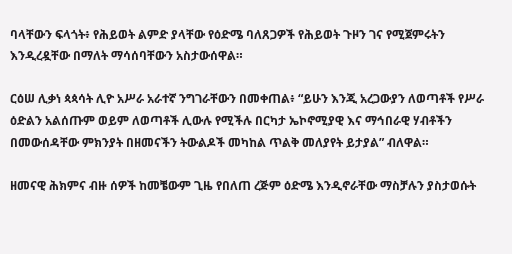ባላቸውን ፍላጎት፥ የሕይወት ልምድ ያላቸው የዕድሜ ባለጸጋዎች የሕይወት ጉዞን ገና የሚጀምሩትን እንዲረዷቸው በማለት ማሳሰባቸውን አስታውሰዋል።

ርዕሠ ሊቃነ ጳጳሳት ሊዮ አሥራ አራተኛ ንግገራቸውን በመቀጠል፥ “ይሁን እንጂ አረጋውያን ለወጣቶች የሥራ ዕድልን አልሰጡም ወይም ለወጣቶች ሊውሉ የሚችሉ በርካታ ኤኮኖሚያዊ እና ማኅበራዊ ሃብቶችን በመውሰዳቸው ምክንያት በዘመናችን ትውልዶች መካከል ጥልቅ መለያየት ይታያል” ብለዋል።

ዘመናዊ ሕክምና ብዙ ሰዎች ከመቼውም ጊዜ የበለጠ ረጅም ዕድሜ እንዲኖራቸው ማስቻሉን ያስታወሱት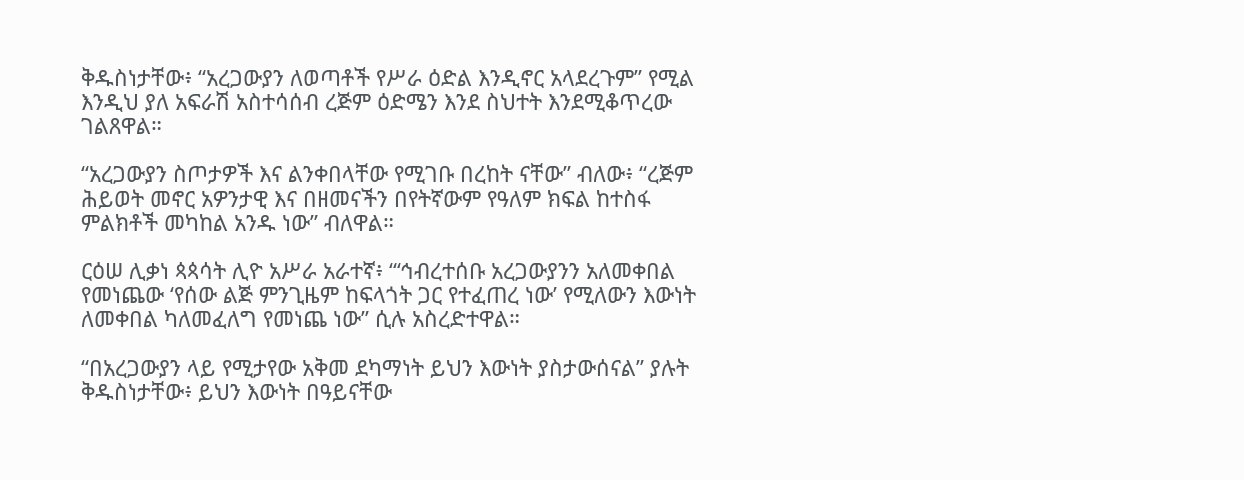ቅዱስነታቸው፥ “አረጋውያን ለወጣቶች የሥራ ዕድል እንዲኖር አላደረጉም” የሚል እንዲህ ያለ አፍራሽ አስተሳሰብ ረጅም ዕድሜን እንደ ስህተት እንደሚቆጥረው ገልጸዋል።

“አረጋውያን ስጦታዎች እና ልንቀበላቸው የሚገቡ በረከት ናቸው” ብለው፥ “ረጅም ሕይወት መኖር አዎንታዊ እና በዘመናችን በየትኛውም የዓለም ክፍል ከተስፋ ምልክቶች መካከል አንዱ ነው” ብለዋል።

ርዕሠ ሊቃነ ጳጳሳት ሊዮ አሥራ አራተኛ፥ “‘ኅብረተሰቡ አረጋውያንን አለመቀበል የመነጨው ‘የሰው ልጅ ምንጊዜም ከፍላጎት ጋር የተፈጠረ ነው’ የሚለውን እውነት ለመቀበል ካለመፈለግ የመነጨ ነው” ሲሉ አስረድተዋል።

“በአረጋውያን ላይ የሚታየው አቅመ ደካማነት ይህን እውነት ያስታውሰናል” ያሉት ቅዱስነታቸው፥ ይህን እውነት በዓይናቸው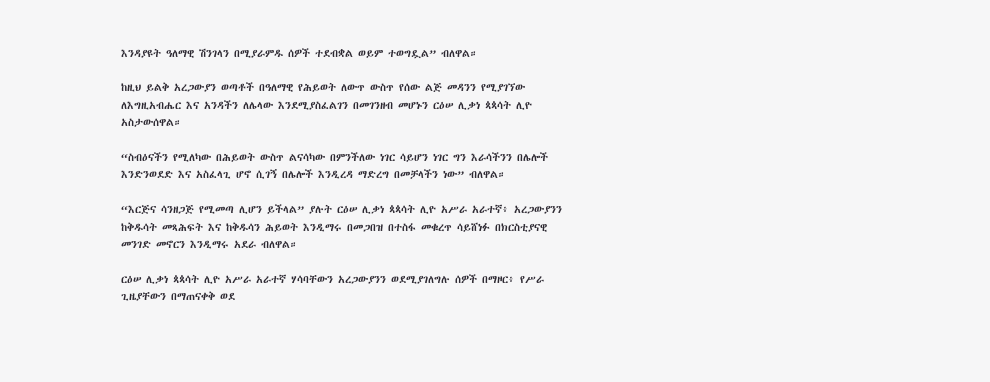እንዳያዩት ዓለማዊ ሽንገላን በሚያራምዱ ሰዎች ተደብቋል ወይም ተወግዷል” ብለዋል።

ከዚህ ይልቅ አረጋውያን ወጣቶች በዓለማዊ የሕይወት ለውጥ ውስጥ የሰው ልጅ መዳንን የሚያገኘው ለእግዚአብሔር እና አንዳችን ለሌላው እንደሚያስፈልገን በመገንዘብ መሆኑን ርዕሠ ሊቃነ ጳጳሳት ሊዮ አስታውሰዋል።

“ስብዕናችን የሚለካው በሕይወት ውስጥ ልናሳካው በምንችለው ነገር ሳይሆን ነገር ግን እራሳችንን በሌሎች እንድንወደድ እና አስፈላጊ ሆኖ ሲገኝ በሌሎች እንዲረዳ ማድረግ በመቻላችን ነው” ብለዋል።

“እርጅና ሳንዘጋጅ የሚመጣ ሊሆን ይችላል” ያሉት ርዕሠ ሊቃነ ጳጳሳት ሊዮ አሥራ አራተኛ፥ አረጋውያንን ከቅዱሳት መጻሕፍት እና ከቅዱሳን ሕይወት እንዲማሩ በመጋበዝ በተስፋ መቁረጥ ሳይሸነፉ በክርስቲያናዊ መንገድ መኖርን እንዲማሩ አደራ ብለዋል።

ርዕሠ ሊቃነ ጳጳሳት ሊዮ አሥራ አራተኛ ሃሳባቸውን አረጋውያንን ወደሚያገለግሉ ሰዎች በማዞር፥ የሥራ ጊዜያቸውን በማጠናቀቅ ወደ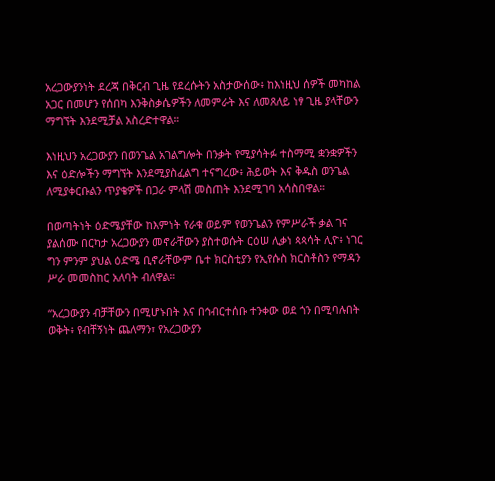አረጋውያንነት ደረጃ በቅርብ ጊዜ የደረሱትን አስታውሰው፥ ከእነዚህ ሰዎች መካከል አጋር በመሆን የሰበካ እንቅስቃሴዎችን ለመምራት እና ለመጸለይ ነፃ ጊዜ ያላቸውን ማግኘት እንደሚቻል አስረድተዋል።

እነዚህን አረጋውያን በወንጌል አገልግሎት በንቃት የሚያሳትፉ ተስማሚ ቋንቋዎችን እና ዕድሎችን ማግኘት እንደሚያስፈልግ ተናግረው፥ ሕይወት እና ቅዱስ ወንጌል ለሚያቀርቡልን ጥያቄዎች በጋራ ምላሽ መስጠት እንደሚገባ አሳስበዋል።

በወጣትነት ዕድሜያቸው ከእምነት የራቁ ወይም የወንጌልን የምሥራች ቃል ገና ያልሰሙ በርካታ አረጋውያን መኖራቸውን ያስተወሱት ርዕሠ ሊቃነ ጳጳሳት ሊዮ፥ ነገር ግን ምንም ያህል ዕድሜ ቢኖራቸውም ቤተ ክርስቲያን የኢየሱስ ክርስቶስን የማዳን ሥራ መመስከር አለባት ብለዋል።

“አረጋውያን ብቻቸውን በሚሆኑበት እና በኅብርተሰቡ ተንቀው ወደ ጎን በሚባሉበት ወቅት፥ የብቸኝነት ጨለማን፣ የአረጋውያን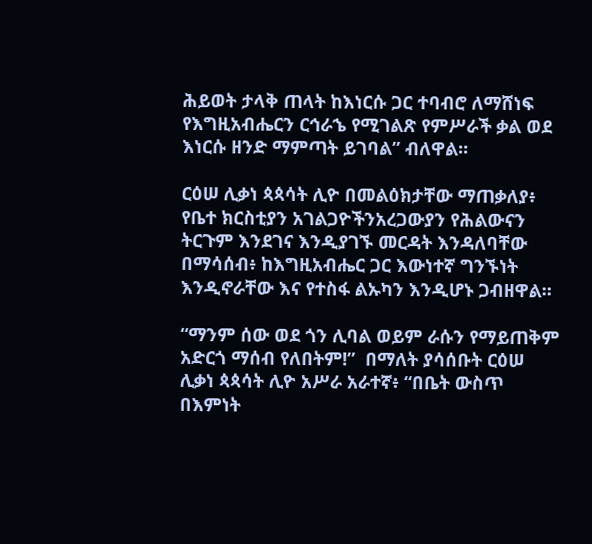ሕይወት ታላቅ ጠላት ከእነርሱ ጋር ተባብሮ ለማሸነፍ የእግዚአብሔርን ርኅራኄ የሚገልጽ የምሥራች ቃል ወደ እነርሱ ዘንድ ማምጣት ይገባል” ብለዋል።

ርዕሠ ሊቃነ ጳጳሳት ሊዮ በመልዕክታቸው ማጠቃለያ፥ የቤተ ክርስቲያን አገልጋዮችንአረጋውያን የሕልውናን ትርጉም እንደገና እንዲያገኙ መርዳት እንዳለባቸው በማሳሰብ፥ ከእግዚአብሔር ጋር እውነተኛ ግንኙነት እንዲኖራቸው እና የተስፋ ልኡካን እንዲሆኑ ጋብዘዋል።

“ማንም ሰው ወደ ጎን ሊባል ወይም ራሱን የማይጠቅም አድርጎ ማሰብ የለበትም!”  በማለት ያሳሰቡት ርዕሠ ሊቃነ ጳጳሳት ሊዮ አሥራ አራተኛ፥ “በቤት ውስጥ በእምነት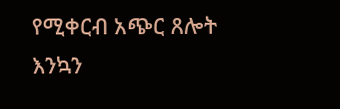የሚቀርብ አጭር ጸሎት እንኳን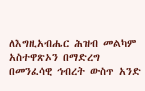ለእግዚአብሔር ሕዝብ መልካም አስተዋጽኦን በማድረግ በመንፈሳዊ ኅብረት ውስጥ አንድ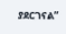ያደርገናል”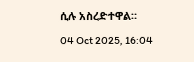ሲሉ አስረድተዋል።

04 Oct 2025, 16:04